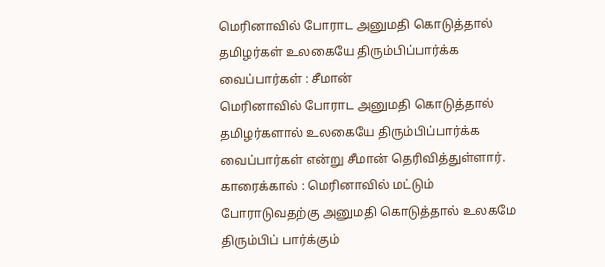மெரினாவில் போராட அனுமதி கொடுத்தால் தமிழர்கள் உலகையே திரும்பிப்பார்க்க வைப்பார்கள் : சீமான்
மெரினாவில் போராட அனுமதி கொடுத்தால் தமிழர்களால் உலகையே திரும்பிப்பார்க்க வைப்பார்கள் என்று சீமான் தெரிவித்துள்ளார்.
காரைக்கால் : மெரினாவில் மட்டும் போராடுவதற்கு அனுமதி கொடுத்தால் உலகமே திரும்பிப் பார்க்கும்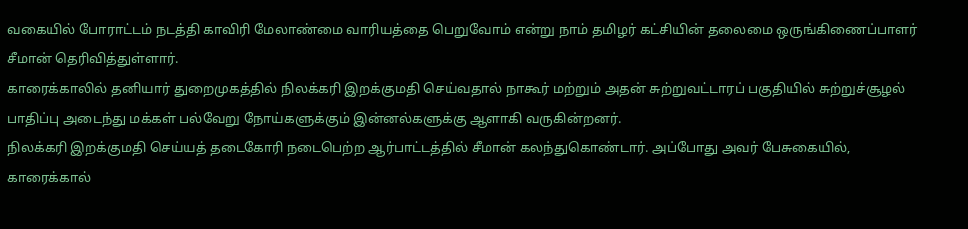வகையில் போராட்டம் நடத்தி காவிரி மேலாண்மை வாரியத்தை பெறுவோம் என்று நாம் தமிழர் கட்சியின் தலைமை ஒருங்கிணைப்பாளர் சீமான் தெரிவித்துள்ளார்.
காரைக்காலில் தனியார் துறைமுகத்தில் நிலக்கரி இறக்குமதி செய்வதால் நாகூர் மற்றும் அதன் சுற்றுவட்டாரப் பகுதியில் சுற்றுச்சூழல் பாதிப்பு அடைந்து மக்கள் பல்வேறு நோய்களுக்கும் இன்னல்களுக்கு ஆளாகி வருகின்றனர்.
நிலக்கரி இறக்குமதி செய்யத் தடைகோரி நடைபெற்ற ஆர்பாட்டத்தில் சீமான் கலந்துகொண்டார். அப்போது அவர் பேசுகையில்,
காரைக்கால்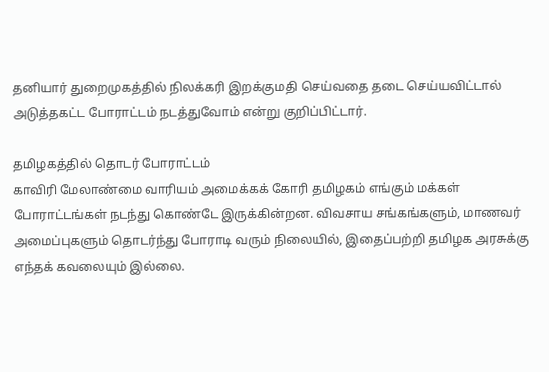தனியார் துறைமுகத்தில் நிலக்கரி இறக்குமதி செய்வதை தடை செய்யவிட்டால் அடுத்தகட்ட போராட்டம் நடத்துவோம் என்று குறிப்பிட்டார்.

தமிழகத்தில் தொடர் போராட்டம்
காவிரி மேலாண்மை வாரியம் அமைக்கக் கோரி தமிழகம் எங்கும் மக்கள் போராட்டங்கள் நடந்து கொண்டே இருக்கின்றன. விவசாய சங்கங்களும், மாணவர் அமைப்புகளும் தொடர்ந்து போராடி வரும் நிலையில், இதைப்பற்றி தமிழக அரசுக்கு எந்தக் கவலையும் இல்லை.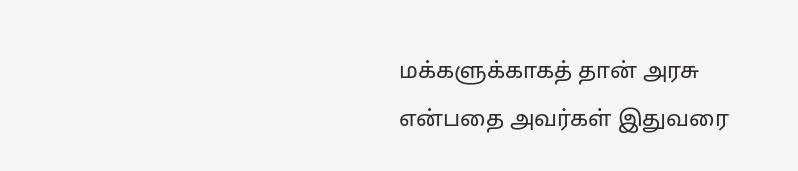மக்களுக்காகத் தான் அரசு என்பதை அவர்கள் இதுவரை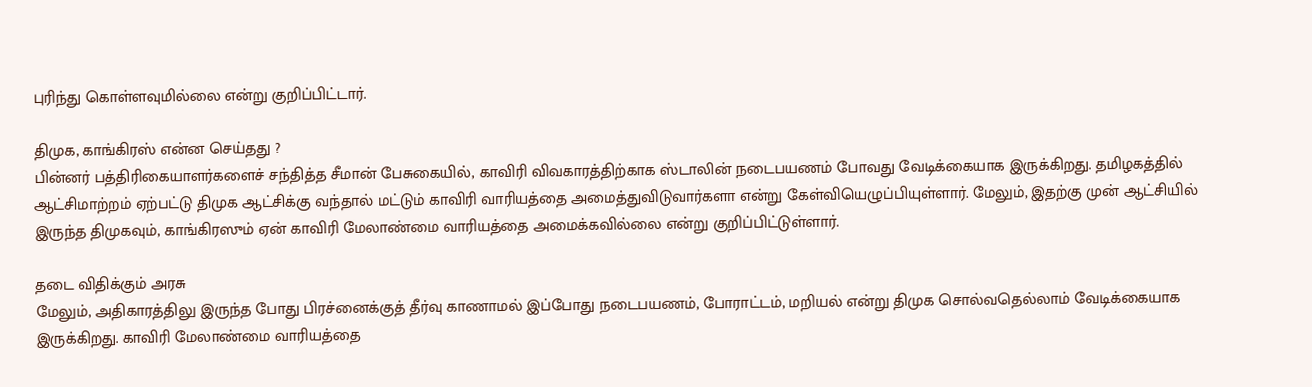புரிந்து கொள்ளவுமில்லை என்று குறிப்பிட்டார்.

திமுக, காங்கிரஸ் என்ன செய்தது ?
பின்னர் பத்திரிகையாளர்களைச் சந்தித்த சீமான் பேசுகையில், காவிரி விவகாரத்திற்காக ஸ்டாலின் நடைபயணம் போவது வேடிக்கையாக இருக்கிறது. தமிழகத்தில் ஆட்சிமாற்றம் ஏற்பட்டு திமுக ஆட்சிக்கு வந்தால் மட்டும் காவிரி வாரியத்தை அமைத்துவிடுவார்களா என்று கேள்வியெழுப்பியுள்ளார். மேலும், இதற்கு முன் ஆட்சியில் இருந்த திமுகவும், காங்கிரஸும் ஏன் காவிரி மேலாண்மை வாரியத்தை அமைக்கவில்லை என்று குறிப்பிட்டுள்ளார்.

தடை விதிக்கும் அரசு
மேலும், அதிகாரத்திலு இருந்த போது பிரச்னைக்குத் தீர்வு காணாமல் இப்போது நடைபயணம், போராட்டம், மறியல் என்று திமுக சொல்வதெல்லாம் வேடிக்கையாக இருக்கிறது. காவிரி மேலாண்மை வாரியத்தை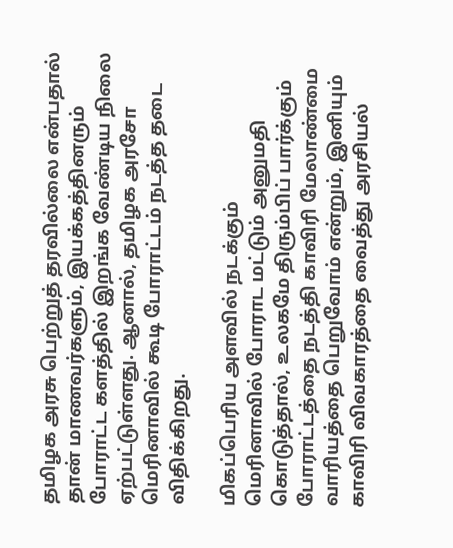தமிழக அரசு பெற்றுத் தரவில்லை என்பதால் தான் மாணவர்களும், இயக்கத்தினரும் போராட்ட களத்தில் இறங்க வேண்டிய நிலை ஏற்பட்டுள்ளது. ஆனால், தமிழக அரசோ மெரினாவில் கூடி போராட்டம் நடத்த தடை விதிக்கிறது.

மிகப்பெரிய அளவில் நடக்கும்
மெரினாவில் போராட மட்டும் அனுமதி கொடுத்தால், உலகமே திரும்பிப் பார்க்கும் போராட்டத்தை நடத்தி காவிரி மேலாண்மை வாரியத்தை பெறுவோம் என்றும், இனியும் காவிரி விவகாரத்தை வைத்து அரசியல்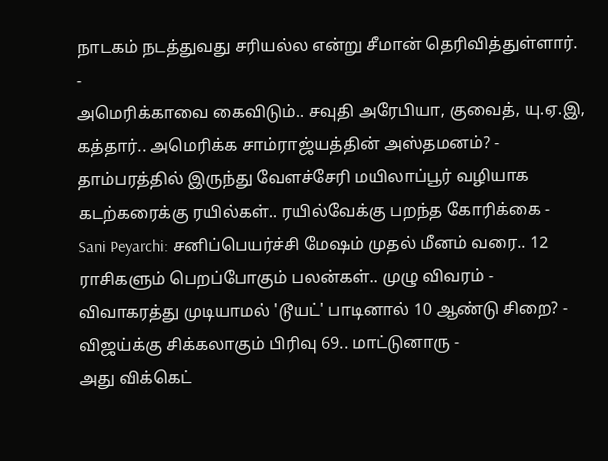நாடகம் நடத்துவது சரியல்ல என்று சீமான் தெரிவித்துள்ளார்.
-
அமெரிக்காவை கைவிடும்.. சவுதி அரேபியா, குவைத், யு.ஏ.இ, கத்தார்.. அமெரிக்க சாம்ராஜ்யத்தின் அஸ்தமனம்? -
தாம்பரத்தில் இருந்து வேளச்சேரி மயிலாப்பூர் வழியாக கடற்கரைக்கு ரயில்கள்.. ரயில்வேக்கு பறந்த கோரிக்கை -
Sani Peyarchi: சனிப்பெயர்ச்சி மேஷம் முதல் மீனம் வரை.. 12 ராசிகளும் பெறப்போகும் பலன்கள்.. முழு விவரம் -
விவாகரத்து முடியாமல் 'டூயட்' பாடினால் 10 ஆண்டு சிறை? - விஜய்க்கு சிக்கலாகும் பிரிவு 69.. மாட்டுனாரு -
அது விக்கெட்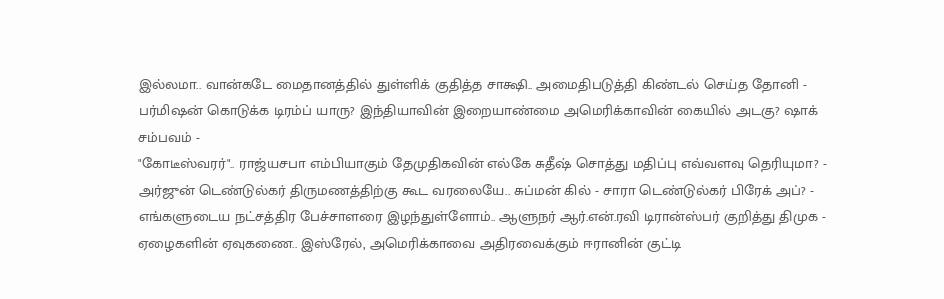இல்லமா.. வான்கடே மைதானத்தில் துள்ளிக் குதித்த சாக்ஷி.. அமைதிபடுத்தி கிண்டல் செய்த தோனி -
பர்மிஷன் கொடுக்க டிரம்ப் யாரு? இந்தியாவின் இறையாண்மை அமெரிக்காவின் கையில் அடகு? ஷாக் சம்பவம் -
"கோடீஸ்வரர்".. ராஜ்யசபா எம்பியாகும் தேமுதிகவின் எல்கே சுதீஷ் சொத்து மதிப்பு எவ்வளவு தெரியுமா? -
அர்ஜுன் டெண்டுல்கர் திருமணத்திற்கு கூட வரலையே.. சுப்மன் கில் - சாரா டெண்டுல்கர் பிரேக் அப்? -
எங்களுடைய நட்சத்திர பேச்சாளரை இழந்துள்ளோம்.. ஆளுநர் ஆர்.என்.ரவி டிரான்ஸ்பர் குறித்து திமுக -
ஏழைகளின் ஏவுகணை.. இஸ்ரேல், அமெரிக்காவை அதிரவைக்கும் ஈரானின் குட்டி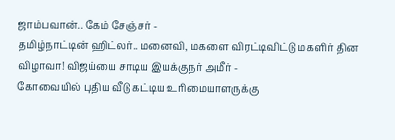ஜாம்பவான்.. கேம் சேஞ்சர் -
தமிழ்நாட்டின் ஹிட்லர்.. மனைவி, மகளை விரட்டிவிட்டு மகளிர் தின விழாவா! விஜய்யை சாடிய இயக்குநர் அமீர் -
கோவையில் புதிய வீடு கட்டிய உரிமையாளருக்கு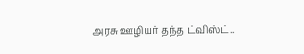அரசு ஊழியர் தந்த ட்விஸ்ட்..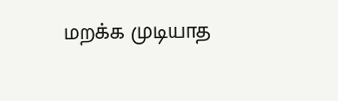மறக்க முடியாத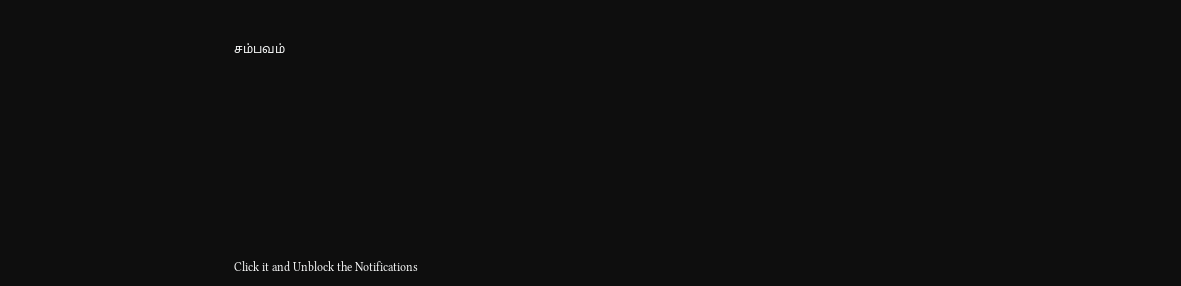சம்பவம்












Click it and Unblock the Notifications